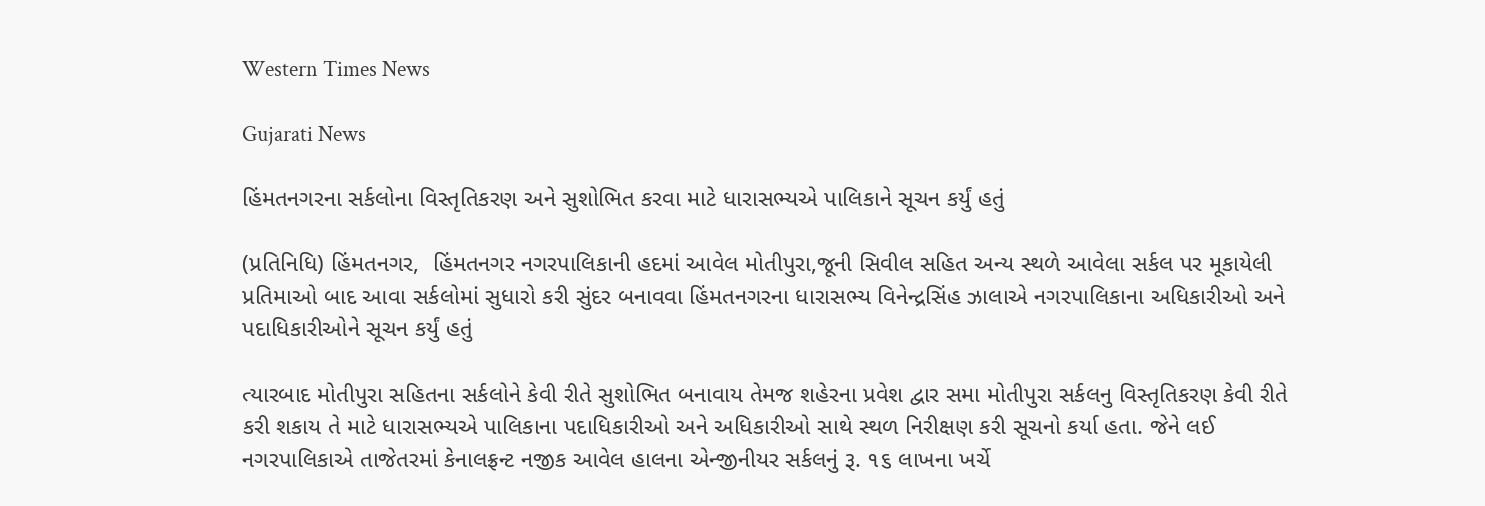Western Times News

Gujarati News

હિંમતનગરના સર્કલોના વિસ્તૃતિકરણ અને સુશોભિત કરવા માટે ધારાસભ્યએ પાલિકાને સૂચન કર્યું હતું

(પ્રતિનિધિ) હિંમતનગર,  હિંમતનગર નગરપાલિકાની હદમાં આવેલ મોતીપુરા,જૂની સિવીલ સહિત અન્ય સ્થળે આવેલા સર્કલ પર મૂકાયેલી પ્રતિમાઓ બાદ આવા સર્કલોમાં સુધારો કરી સુંદર બનાવવા હિંમતનગરના ધારાસભ્ય વિનેન્દ્રસિંહ ઝાલાએ નગરપાલિકાના અધિકારીઓ અને પદાધિકારીઓને સૂચન કર્યું હતું

ત્યારબાદ મોતીપુરા સહિતના સર્કલોને કેવી રીતે સુશોભિત બનાવાય તેમજ શહેરના પ્રવેશ દ્વાર સમા મોતીપુરા સર્કલનુ વિસ્તૃતિકરણ કેવી રીતે કરી શકાય તે માટે ધારાસભ્યએ પાલિકાના પદાધિકારીઓ અને અધિકારીઓ સાથે સ્થળ નિરીક્ષણ કરી સૂચનો કર્યા હતા. જેને લઈ નગરપાલિકાએ તાજેતરમાં કેનાલફ્રન્ટ નજીક આવેલ હાલના એન્જીનીયર સર્કલનું રૂ. ૧૬ લાખના ખર્ચે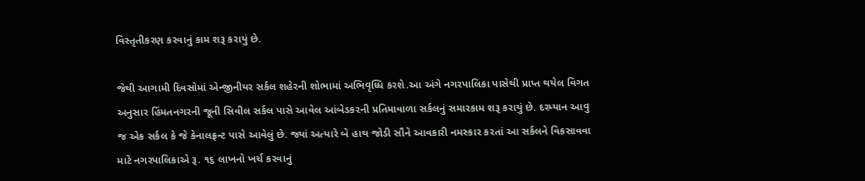વિસ્તૃતીકરણ કરવાનું કામ શરૂ કરાયું છે.

જેથી આગામી દિવસોમાં એન્જીનીયર સર્કલ શહેરની શોભામાં અભિવૃધ્ધિ કરશે.આ અંગે નગરપાલિકા પાસેથી પ્રાપ્ત થયેલ વિગત અનુસાર હિંમતનગરની જૂની સિવીલ સર્કલ પાસે આવેલ આંબેડકરની પ્રતિમાવાળા સર્કલનું સમારકામ શરૂ કરાયું છે. દરમ્યાન આવુ જ એક સર્કલ કે જે કેનાલફ્રન્ટ પાસે આવેલું છે. જ્યાં અત્યારે બે હાથ જોડી સૌને આવકારી નમસ્કાર કરતાં આ સર્કલને વિકસાવવા માટે નગરપાલિકાએ રૂ. ૧૬ લાખનો ખર્ચ કરવાનું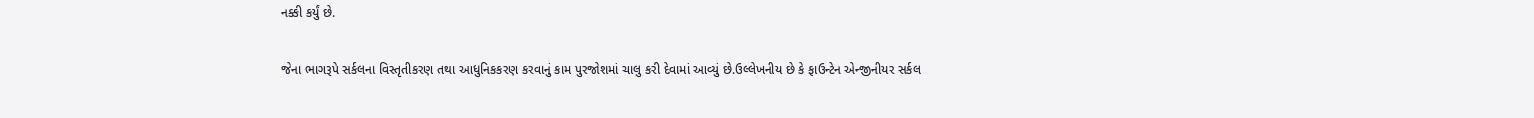નક્કી કર્યું છે.

જેના ભાગરૂપે સર્કલના વિસ્તૃતીકરણ તથા આધુનિકકરણ કરવાનું કામ પુરજોશમાં ચાલુ કરી દેવામાં આવ્યું છે.ઉલ્લેખનીય છે કે ફાઉન્ટેન એન્જીનીયર સર્કલ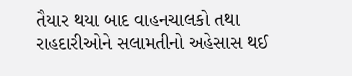તૈયાર થયા બાદ વાહનચાલકો તથા રાહદારીઓને સલામતીનો અહેસાસ થઈ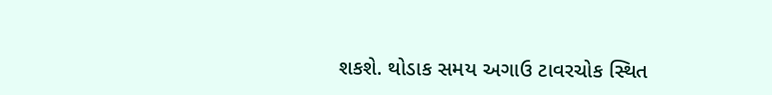શકશે. થોડાક સમય અગાઉ ટાવરચોક સ્થિત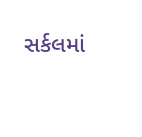સર્કલમાં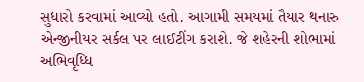સુધારો કરવામાં આવ્યો હતો. આગામી સમયમાં તૈયાર થનારુ એન્જીનીયર સર્કલ પર લાઈટીંગ કરાશે. જે શહેરની શોભામાં અભિવૃધ્ધિ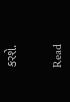કરશે.


Read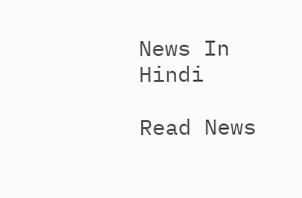News In Hindi

Read News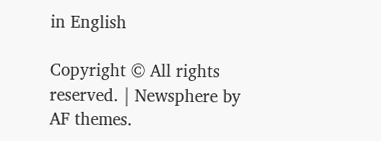in English

Copyright © All rights reserved. | Newsphere by AF themes.